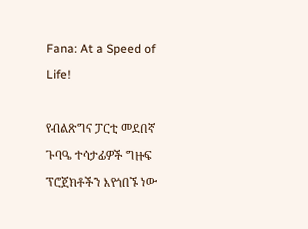Fana: At a Speed of Life!

የብልጽግና ፓርቲ መደበኛ ጉባዔ ተሳታፊዎች ግዙፍ ፕሮጀክቶችን እየጎበኙ ነው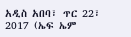አዲስ አበባ፣ ጥር 22፣ 2017 (ኤፍ ኤም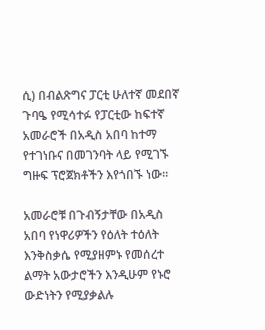ሲ) በብልጽግና ፓርቲ ሁለተኛ መደበኛ ጉባዔ የሚሳተፉ የፓርቲው ከፍተኛ አመራሮች በአዲስ አበባ ከተማ የተገነቡና በመገንባት ላይ የሚገኙ ግዙፍ ፕሮጀክቶችን እየጎበኙ ነው።

አመራሮቹ በጉብኝታቸው በአዲስ አበባ የነዋሪዎችን የዕለት ተዕለት እንቅስቃሴ የሚያዘምኑ የመሰረተ ልማት አውታሮችን እንዲሁም የኑሮ ውድነትን የሚያቃልሉ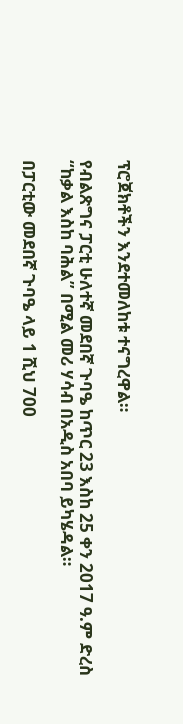ፕሮጀክቶችን እንደተመለከቱ ተናግረዋል።

የብልጽግና ፓርቲ ሁለተኛ መደበኛ ጉባዔ ከጥር 23 እስከ 25 ቀን 2017 ዓ.ም ድረስ “ከቃል እስከ ባሕል” በሚል መሪ ሃሳብ በአዲስ አበባ ይካሄዳል።

በፓርቲው መደበኛ ጉባዔ ላይ 1 ሺህ 700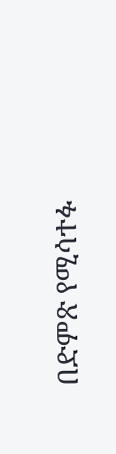በድምጽ የሚሳተፉ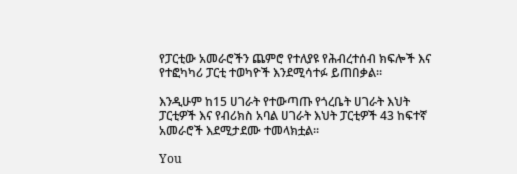የፓርቲው አመራሮችን ጨምሮ የተለያዩ የሕብረተሰብ ክፍሎች እና የተፎካካሪ ፓርቲ ተወካዮች እንደሚሳተፉ ይጠበቃል።

እንዲሁም ከ15 ሀገራት የተውጣጡ የጎረቤት ሀገራት እህት ፓርቲዎች እና የብሪክስ አባል ሀገራት እህት ፓርቲዎች 43 ከፍተኛ አመራሮች እደሚታደሙ ተመላክቷል፡፡

You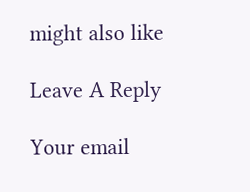might also like

Leave A Reply

Your email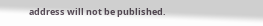address will not be published.